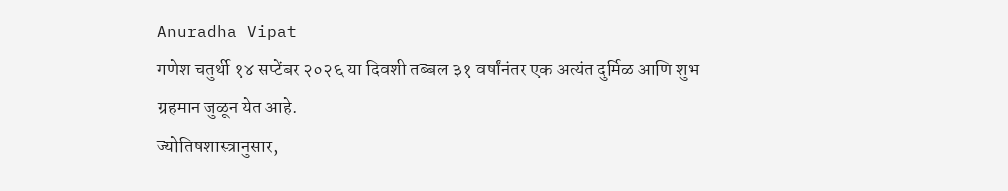Anuradha Vipat
गणेश चतुर्थी १४ सप्टेंबर २०२६ या दिवशी तब्बल ३१ वर्षांनंतर एक अत्यंत दुर्मिळ आणि शुभ ग्रहमान जुळून येत आहे.
ज्योतिषशास्त्रानुसार,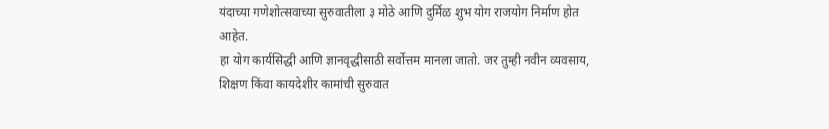यंदाच्या गणेशोत्सवाच्या सुरुवातीला ३ मोठे आणि दुर्मिळ शुभ योग राजयोग निर्माण होत आहेत.
हा योग कार्यसिद्धी आणि ज्ञानवृद्धीसाठी सर्वोत्तम मानला जातो. जर तुम्ही नवीन व्यवसाय, शिक्षण किंवा कायदेशीर कामांची सुरुवात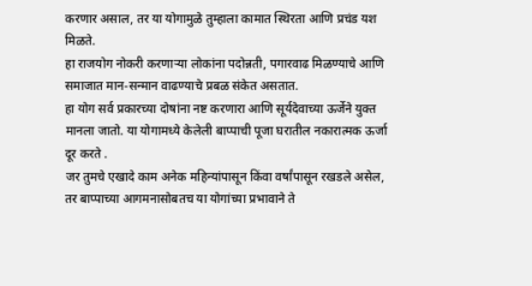करणार असाल, तर या योगामुळे तुम्हाला कामात स्थिरता आणि प्रचंड यश मिळते.
हा राजयोग नोकरी करणाऱ्या लोकांना पदोन्नती, पगारवाढ मिळण्याचे आणि समाजात मान-सन्मान वाढण्याचे प्रबळ संकेत असतात.
हा योग सर्व प्रकारच्या दोषांना नष्ट करणारा आणि सूर्यदेवाच्या ऊर्जेने युक्त मानला जातो. या योगामध्ये केलेली बाप्पाची पूजा घरातील नकारात्मक ऊर्जा दूर करते .
जर तुमचे एखादे काम अनेक महिन्यांपासून किंवा वर्षांपासून रखडले असेल, तर बाप्पाच्या आगमनासोबतच या योगांच्या प्रभावाने ते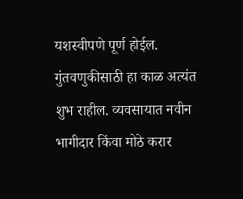यशस्वीपणे पूर्ण होईल.
गुंतवणुकीसाठी हा काळ अत्यंत शुभ राहील. व्यवसायात नवीन भागीदार किंवा मोठे करार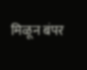मिळून बंपर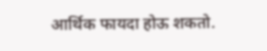आर्थिक फायदा होऊ शकतो.